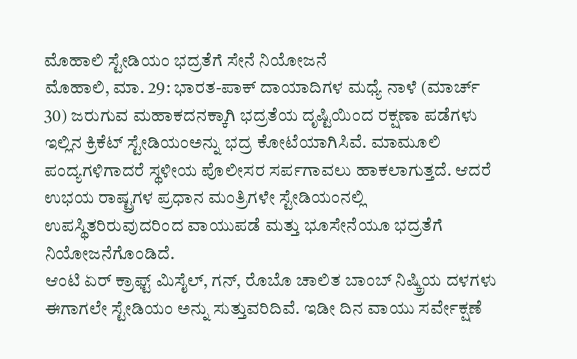ಮೊಹಾಲಿ ಸ್ಟೇಡಿಯಂ ಭದ್ರತೆಗೆ ಸೇನೆ ನಿಯೋಜನೆ
ಮೊಹಾಲಿ, ಮಾ. 29: ಭಾರತ-ಪಾಕ್ ದಾಯಾದಿಗಳ ಮಧ್ಯೆ ನಾಳೆ (ಮಾರ್ಚ್ 30) ಜರುಗುವ ಮಹಾಕದನಕ್ಕಾಗಿ ಭದ್ರತೆಯ ದೃಷ್ಟಿಯಿಂದ ರಕ್ಷಣಾ ಪಡೆಗಳು ಇಲ್ಲಿನ ಕ್ರಿಕೆಟ್ ಸ್ಟೇಡಿಯಂಅನ್ನು ಭದ್ರ ಕೋಟೆಯಾಗಿಸಿವೆ. ಮಾಮೂಲಿ ಪಂದ್ಯಗಳಿಗಾದರೆ ಸ್ಥಳೀಯ ಪೊಲೀಸರ ಸರ್ಪಗಾವಲು ಹಾಕಲಾಗುತ್ತದೆ. ಆದರೆ ಉಭಯ ರಾಷ್ಟ್ರಗಳ ಪ್ರಧಾನ ಮಂತ್ರಿಗಳೇ ಸ್ಟೇಡಿಯಂನಲ್ಲಿ ಉಪಸ್ಥಿತರಿರುವುದರಿಂದ ವಾಯುಪಡೆ ಮತ್ತು ಭೂಸೇನೆಯೂ ಭದ್ರತೆಗೆ ನಿಯೋಜನೆಗೊಂಡಿದೆ.
ಆಂಟಿ ಏರ್ ಕ್ರಾಫ್ಟ್ ಮಿಸೈಲ್, ಗನ್, ರೊಬೊ ಚಾಲಿತ ಬಾಂಬ್ ನಿಷ್ಕ್ರಿಯ ದಳಗಳು ಈಗಾಗಲೇ ಸ್ಟೇಡಿಯಂ ಅನ್ನು ಸುತ್ತುವರಿದಿವೆ. ಇಡೀ ದಿನ ವಾಯು ಸರ್ವೇಕ್ಷಣೆ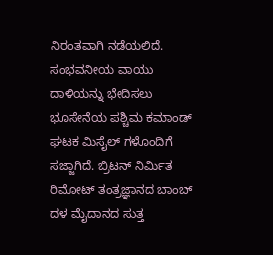ನಿರಂತವಾಗಿ ನಡೆಯಲಿದೆ. ಸಂಭವನೀಯ ವಾಯು ದಾಳಿಯನ್ನು ಭೇದಿಸಲು ಭೂಸೇನೆಯ ಪಶ್ಚಿಮ ಕಮಾಂಡ್ ಘಟಕ ಮಿಸೈಲ್ ಗಳೊಂದಿಗೆ ಸಜ್ಜಾಗಿದೆ. ಬ್ರಿಟನ್ ನಿರ್ಮಿತ ರಿಮೋಟ್ ತಂತ್ರಜ್ಞಾನದ ಬಾಂಬ್ ದಳ ಮೈದಾನದ ಸುತ್ತ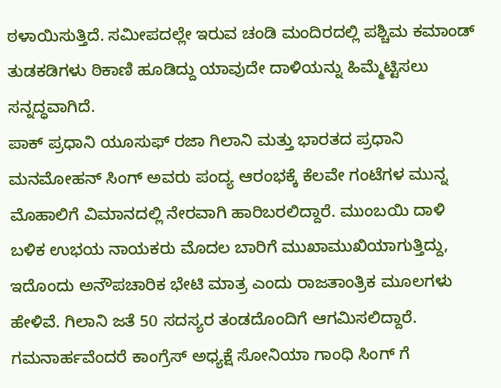ಠಳಾಯಿಸುತ್ತಿದೆ. ಸಮೀಪದಲ್ಲೇ ಇರುವ ಚಂಡಿ ಮಂದಿರದಲ್ಲಿ ಪಶ್ಚಿಮ ಕಮಾಂಡ್ ತುಡಕಡಿಗಳು ಠಿಕಾಣಿ ಹೂಡಿದ್ದು ಯಾವುದೇ ದಾಳಿಯನ್ನು ಹಿಮ್ಮೆಟ್ಟಿಸಲು ಸನ್ನದ್ಧವಾಗಿದೆ.
ಪಾಕ್ ಪ್ರಧಾನಿ ಯೂಸುಫ್ ರಜಾ ಗಿಲಾನಿ ಮತ್ತು ಭಾರತದ ಪ್ರಧಾನಿ ಮನಮೋಹನ್ ಸಿಂಗ್ ಅವರು ಪಂದ್ಯ ಆರಂಭಕ್ಕೆ ಕೆಲವೇ ಗಂಟೆಗಳ ಮುನ್ನ ಮೊಹಾಲಿಗೆ ವಿಮಾನದಲ್ಲಿ ನೇರವಾಗಿ ಹಾರಿಬರಲಿದ್ದಾರೆ. ಮುಂಬಯಿ ದಾಳಿ ಬಳಿಕ ಉಭಯ ನಾಯಕರು ಮೊದಲ ಬಾರಿಗೆ ಮುಖಾಮುಖಿಯಾಗುತ್ತಿದ್ದು, ಇದೊಂದು ಅನೌಪಚಾರಿಕ ಭೇಟಿ ಮಾತ್ರ ಎಂದು ರಾಜತಾಂತ್ರಿಕ ಮೂಲಗಳು ಹೇಳಿವೆ. ಗಿಲಾನಿ ಜತೆ 50 ಸದಸ್ಯರ ತಂಡದೊಂದಿಗೆ ಆಗಮಿಸಲಿದ್ದಾರೆ. ಗಮನಾರ್ಹವೆಂದರೆ ಕಾಂಗ್ರೆಸ್ ಅಧ್ಯಕ್ಷೆ ಸೋನಿಯಾ ಗಾಂಧಿ ಸಿಂಗ್ ಗೆ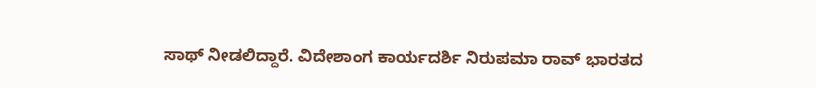ಸಾಥ್ ನೀಡಲಿದ್ದಾರೆ. ವಿದೇಶಾಂಗ ಕಾರ್ಯದರ್ಶಿ ನಿರುಪಮಾ ರಾವ್ ಭಾರತದ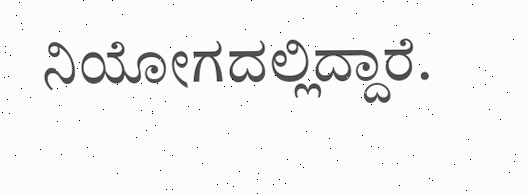ನಿಯೋಗದಲ್ಲಿದ್ದಾರೆ.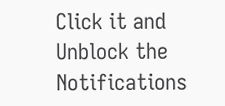Click it and Unblock the Notifications